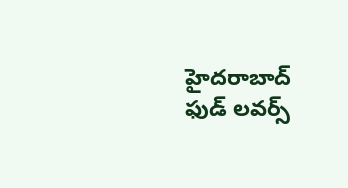హైదరాబాద్ ఫుడ్ లవర్స్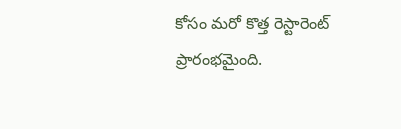కోసం మరో కొత్త రెస్టారెంట్ ప్రారంభమైంది.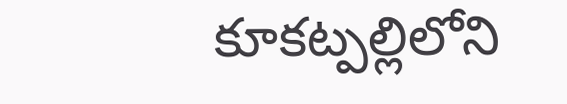కూకట్పల్లిలోని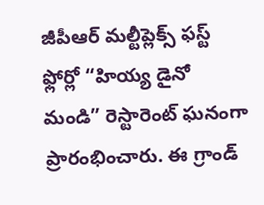జీపీఆర్ మల్టీప్లెక్స్ ఫస్ట్ ఫ్లోర్లో “హియ్య డైనో మండి” రెస్టారెంట్ ఘనంగా ప్రారంభించారు. ఈ గ్రాండ్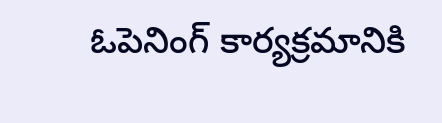ఓపెనింగ్ కార్యక్రమానికి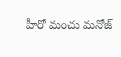హీరో మంచు మనోజ్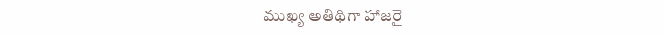ముఖ్య అతిథిగా హాజరై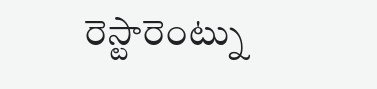రెస్టారెంట్ను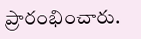ప్రారంభించారు.